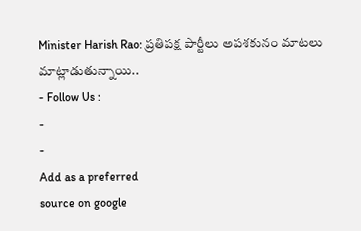Minister Harish Rao: ప్రతిపక్ష పార్టీలు అపశకునం మాటలు మాట్లాడుతున్నాయి..
- Follow Us :
-
-
Add as a preferred
source on google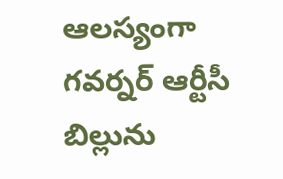ఆలస్యంగా గవర్నర్ ఆర్టీసీ బిల్లును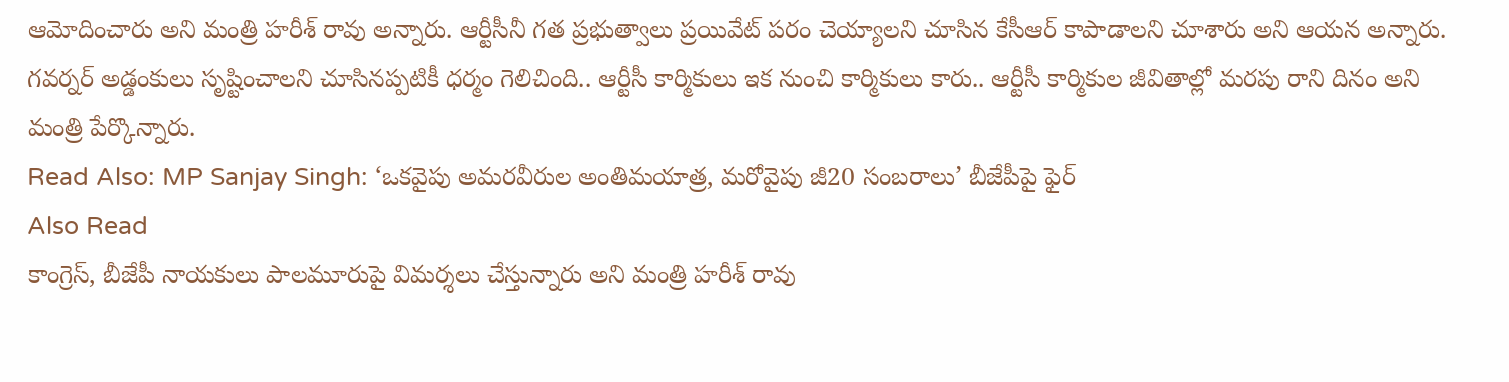ఆమోదించారు అని మంత్రి హరీశ్ రావు అన్నారు. ఆర్టీసీనీ గత ప్రభుత్వాలు ప్రయివేట్ పరం చెయ్యాలని చూసిన కేసీఆర్ కాపాడాలని చూశారు అని ఆయన అన్నారు. గవర్నర్ అడ్డంకులు సృష్టించాలని చూసినప్పటికీ ధర్మం గెలిచింది.. ఆర్టీసీ కార్మికులు ఇక నుంచి కార్మికులు కారు.. ఆర్టీసీ కార్మికుల జీవితాల్లో మరపు రాని దినం అని మంత్రి పేర్కొన్నారు.
Read Also: MP Sanjay Singh: ‘ఒకవైపు అమరవీరుల అంతిమయాత్ర, మరోవైపు జీ20 సంబరాలు’ బీజేపీపై ఫైర్
Also Read
కాంగ్రెస్, బీజేపీ నాయకులు పాలమూరుపై విమర్శలు చేస్తున్నారు అని మంత్రి హరీశ్ రావు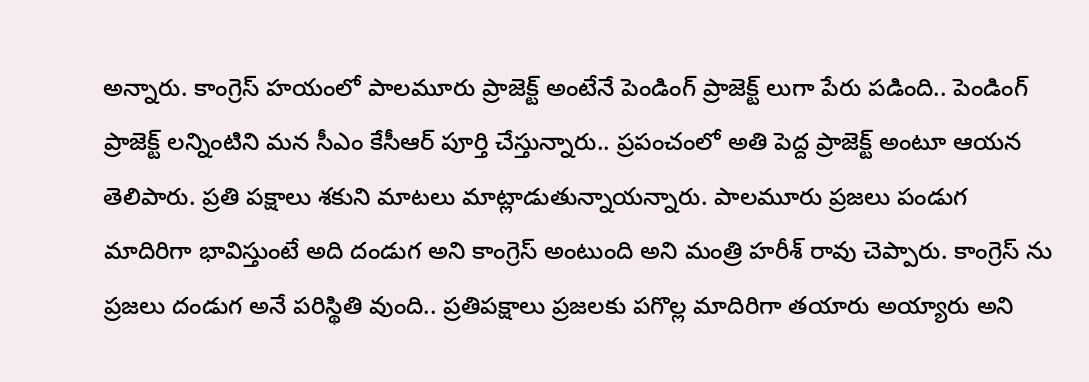అన్నారు. కాంగ్రెస్ హయంలో పాలమూరు ప్రాజెక్ట్ అంటేనే పెండింగ్ ప్రాజెక్ట్ లుగా పేరు పడింది.. పెండింగ్ ప్రాజెక్ట్ లన్నింటిని మన సీఎం కేసీఆర్ పూర్తి చేస్తున్నారు.. ప్రపంచంలో అతి పెద్ద ప్రాజెక్ట్ అంటూ ఆయన తెలిపారు. ప్రతి పక్షాలు శకుని మాటలు మాట్లాడుతున్నాయన్నారు. పాలమూరు ప్రజలు పండుగ మాదిరిగా భావిస్తుంటే అది దండుగ అని కాంగ్రెస్ అంటుంది అని మంత్రి హరీశ్ రావు చెప్పారు. కాంగ్రెస్ ను ప్రజలు దండుగ అనే పరిస్థితి వుంది.. ప్రతిపక్షాలు ప్రజలకు పగొల్ల మాదిరిగా తయారు అయ్యారు అని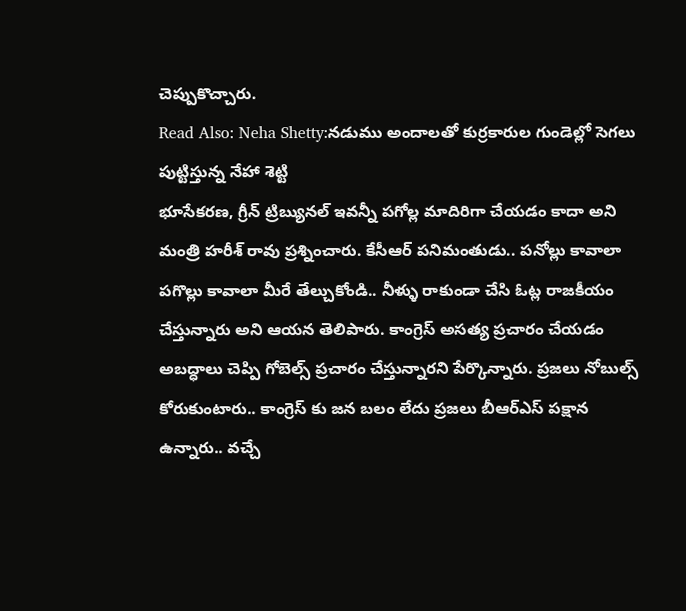చెప్పుకొచ్చారు.
Read Also: Neha Shetty:నడుము అందాలతో కుర్రకారుల గుండెల్లో సెగలు పుట్టిస్తున్న నేహా శెట్టి
భూసేకరణ, గ్రీన్ ట్రిబ్యునల్ ఇవన్నీ పగోల్ల మాదిరిగా చేయడం కాదా అని మంత్రి హరీశ్ రావు ప్రశ్నించారు. కేసీఆర్ పనిమంతుడు.. పనోల్లు కావాలా పగొల్లు కావాలా మీరే తేల్చుకోండి.. నీళ్ళు రాకుండా చేసి ఓట్ల రాజకీయం చేస్తున్నారు అని ఆయన తెలిపారు. కాంగ్రెస్ అసత్య ప్రచారం చేయడం అబద్ధాలు చెప్పి గోబెల్స్ ప్రచారం చేస్తున్నారని పేర్కొన్నారు. ప్రజలు నోబుల్స్ కోరుకుంటారు.. కాంగ్రెస్ కు జన బలం లేదు ప్రజలు బీఆర్ఎస్ పక్షాన ఉన్నారు.. వచ్చే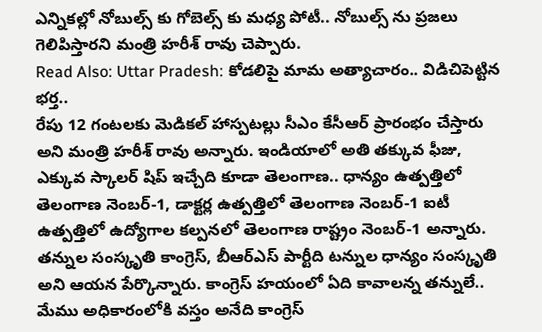ఎన్నికల్లో నోబుల్స్ కు గోబెల్స్ కు మధ్య పోటీ.. నోబుల్స్ ను ప్రజలు గెలిపిస్తారని మంత్రి హరీశ్ రావు చెప్పారు.
Read Also: Uttar Pradesh: కోడలిపై మామ అత్యాచారం.. విడిచిపెట్టిన భర్త..
రేపు 12 గంటలకు మెడికల్ హాస్పటల్లు సీఎం కేసీఆర్ ప్రారంభం చేస్తారు అని మంత్రి హరీశ్ రావు అన్నారు. ఇండియాలో అతి తక్కువ ఫీజు, ఎక్కువ స్కాలర్ షిప్ ఇచ్చేది కూడా తెలంగాణ.. ధాన్యం ఉత్పత్తిలో తెలంగాణ నెంబర్-1, డాక్టర్ల ఉత్పత్తిలో తెలంగాణ నెంబర్-1 ఐటీ ఉత్పత్తిలో ఉద్యోగాల కల్పనలో తెలంగాణ రాష్ట్రం నెంబర్-1 అన్నారు. తన్నుల సంస్కృతి కాంగ్రెస్, బీఆర్ఎస్ పార్టీది టన్నుల ధాన్యం సంస్కృతి అని ఆయన పేర్కొన్నారు. కాంగ్రెస్ హయంలో ఏది కావాలన్న తన్నులే.. మేము అధికారంలోకి వస్తం అనేది కాంగ్రెస్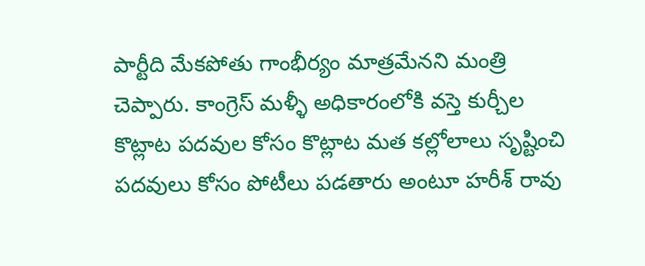పార్టీది మేకపోతు గాంభీర్యం మాత్రమేనని మంత్రి చెప్పారు. కాంగ్రెస్ మళ్ళీ అధికారంలోకి వస్తె కుర్చీల కొట్లాట పదవుల కోసం కొట్లాట మత కల్లోలాలు సృష్టించి పదవులు కోసం పోటీలు పడతారు అంటూ హరీశ్ రావు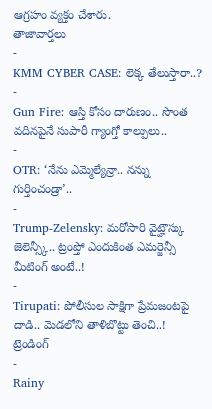ఆగ్రహం వ్యక్తం చేశారు.
తాజావార్తలు
-
KMM CYBER CASE: లెక్క తేలుస్తారా..?
-
Gun Fire: ఆస్తి కోసం దారుణం.. సొంత వదినపైనే సుపారీ గ్యాంగ్తో కాల్పులు..
-
OTR: ‘నేను ఎమ్మెల్యేన్రా.. నన్ను గుర్తించండ్రా’..
-
Trump-Zelensky: మరోసారి వైట్హౌస్కు జెలెన్స్కీ.. ట్రంప్తో ఎందుకింత ఎమర్జెన్సీ మీటింగ్ అంటే..!
-
Tirupati: పోలీసుల సాక్షిగా ప్రేమజంటపై దాడి.. మెడలోని తాళిబొట్టు తెంచి..!
ట్రెండింగ్
-
Rainy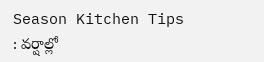Season Kitchen Tips : వర్షాల్లో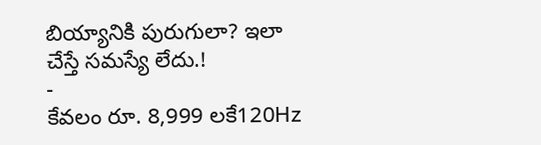బియ్యానికి పురుగులా? ఇలా చేస్తే సమస్యే లేదు.!
-
కేవలం రూ. 8,999 లకే120Hz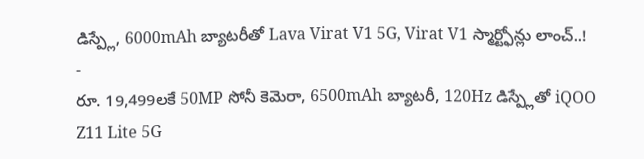డిస్ప్లే, 6000mAh బ్యాటరీతో Lava Virat V1 5G, Virat V1 స్మార్ట్ఫోన్లు లాంచ్..!
-
రూ. 19,499లకే 50MP సోనీ కెమెరా, 6500mAh బ్యాటరీ, 120Hz డిస్ప్లేతో iQOO Z11 Lite 5G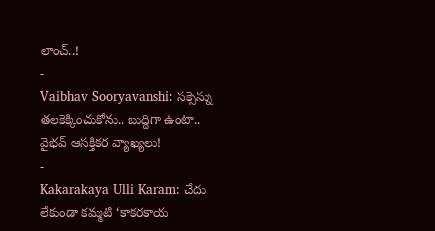లాంచ్..!
-
Vaibhav Sooryavanshi: సక్సెస్ను తలకెక్కించుకోను.. బుద్దిగా ఉంటా.. వైభవ్ ఆసక్తికర వ్యాఖ్యలు!
-
Kakarakaya Ulli Karam: చేదు లేకుండా కమ్మటి ‘కాకరకాయ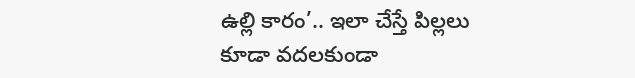ఉల్లి కారం’.. ఇలా చేస్తే పిల్లలు కూడా వదలకుండా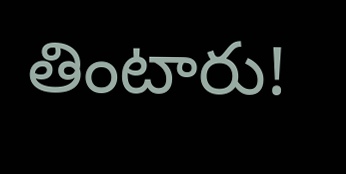తింటారు!